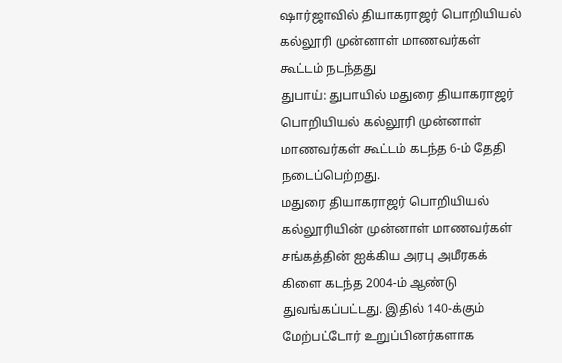ஷார்ஜாவில் தியாகராஜர் பொறியியல் கல்லூரி முன்னாள் மாணவர்கள் கூட்டம் நடந்தது
துபாய்: துபாயில் மதுரை தியாகராஜர் பொறியியல் கல்லூரி முன்னாள் மாணவர்கள் கூட்டம் கடந்த 6-ம் தேதி நடைப்பெற்றது.
மதுரை தியாகராஜர் பொறியியல் கல்லூரியின் முன்னாள் மாணவர்கள் சங்கத்தின் ஐக்கிய அரபு அமீரகக் கிளை கடந்த 2004-ம் ஆண்டு துவங்கப்பட்டது. இதில் 140-க்கும் மேற்பட்டோர் உறுப்பினர்களாக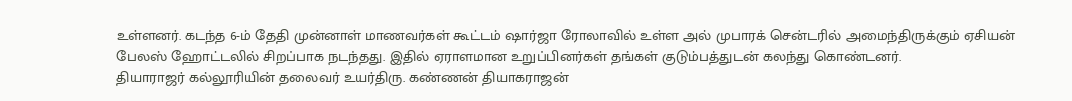உள்ளனர். கடந்த 6-ம் தேதி முன்னாள் மாணவர்கள் கூட்டம் ஷார்ஜா ரோலாவில் உள்ள அல் முபாரக் சென்டரில் அமைந்திருக்கும் ஏசியன் பேலஸ் ஹோட்டலில் சிறப்பாக நடந்தது. இதில் ஏராளமான உறுப்பினர்கள் தங்கள் குடும்பத்துடன் கலந்து கொண்டனர்.
தியாராஜர் கல்லூரியின் தலைவர் உயர்திரு. கண்ணன் தியாகராஜன்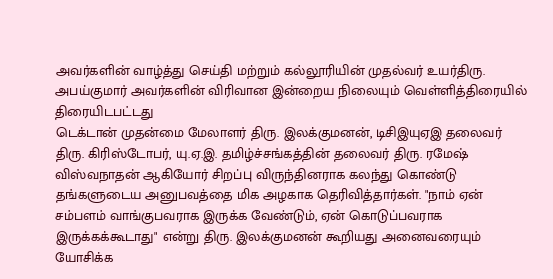அவர்களின் வாழ்த்து செய்தி மற்றும் கல்லூரியின் முதல்வர் உயர்திரு. அபய்குமார் அவர்களின் விரிவான இன்றைய நிலையும் வெள்ளித்திரையில் திரையிடபட்டது
டெக்டான் முதன்மை மேலாளர் திரு. இலக்குமனன், டிசிஇயுஏஇ தலைவர் திரு. கிரிஸ்டோபர், யு.ஏ.இ. தமிழ்ச்சங்கத்தின் தலைவர் திரு. ரமேஷ் விஸ்வநாதன் ஆகியோர் சிறப்பு விருந்தினராக கலந்து கொண்டு தங்களுடைய அனுபவத்தை மிக அழகாக தெரிவித்தார்கள். "நாம் ஏன் சம்பளம் வாங்குபவராக இருக்க வேண்டும், ஏன் கொடுப்பவராக இருக்கக்கூடாது" என்று திரு. இலக்குமனன் கூறியது அனைவரையும் யோசிக்க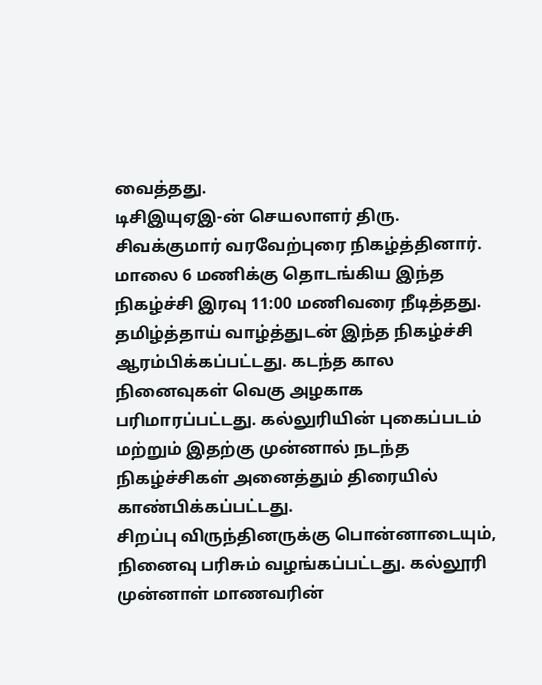வைத்தது.
டிசிஇயுஏஇ-ன் செயலாளர் திரு. சிவக்குமார் வரவேற்புரை நிகழ்த்தினார்.
மாலை 6 மணிக்கு தொடங்கிய இந்த நிகழ்ச்சி இரவு 11:00 மணிவரை நீடித்தது. தமிழ்த்தாய் வாழ்த்துடன் இந்த நிகழ்ச்சி ஆரம்பிக்கப்பட்டது. கடந்த கால நினைவுகள் வெகு அழகாக பரிமாரப்பட்டது. கல்லுரியின் புகைப்படம் மற்றும் இதற்கு முன்னால் நடந்த நிகழ்ச்சிகள் அனைத்தும் திரையில் காண்பிக்கப்பட்டது.
சிறப்பு விருந்தினருக்கு பொன்னாடையும், நினைவு பரிசும் வழங்கப்பட்டது. கல்லூரி முன்னாள் மாணவரின்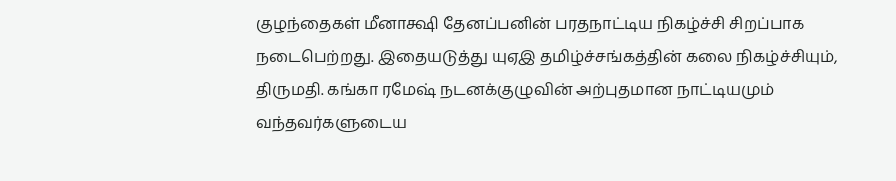குழந்தைகள் மீனாக்ஷி தேனப்பனின் பரதநாட்டிய நிகழ்ச்சி சிறப்பாக நடைபெற்றது. இதையடுத்து யுஏஇ தமிழ்ச்சங்கத்தின் கலை நிகழ்ச்சியும், திருமதி. கங்கா ரமேஷ் நடனக்குழுவின் அற்புதமான நாட்டியமும் வந்தவர்களுடைய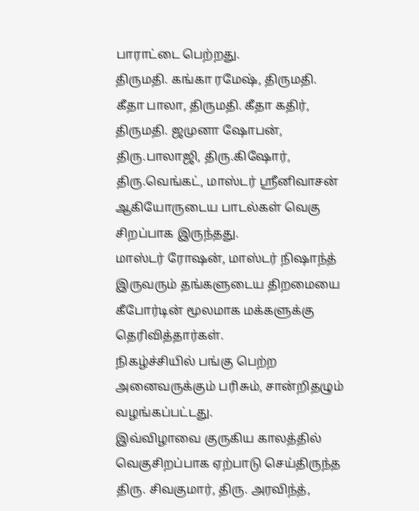பாராட்டை பெற்றது.
திருமதி. கங்கா ரமேஷ், திருமதி. கீதா பாலா, திருமதி. கீதா கதிர், திருமதி. ஜமுனா ஷோபன், திரு.பாலாஜி, திரு.கிஷோர், திரு.வெங்கட், மாஸ்டர் ஸ்ரீனிவாசன் ஆகியோருடைய பாடல்கள் வெகு சிறப்பாக இருந்தது.
மாஸ்டர் ரோஷன், மாஸ்டர் நிஷாந்த் இருவரும் தங்களுடைய திறமையை கீபோர்டின் மூலமாக மக்களுக்கு தெரிவித்தார்கள்.
நிகழ்ச்சியில் பங்கு பெற்ற அனைவருக்கும் பரிசும், சான்றிதழும் வழங்கப்பட்டது.
இவ்விழாவை குருகிய காலத்தில் வெகுசிறப்பாக ஏற்பாடு செய்திருந்த திரு. சிவகுமார், திரு. அரவிந்த்,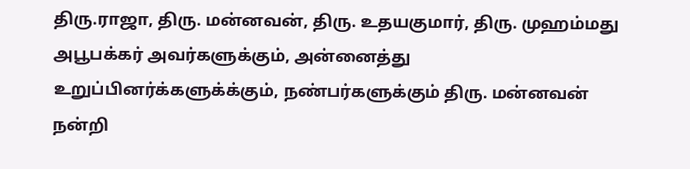திரு.ராஜா, திரு. மன்னவன், திரு. உதயகுமார், திரு. முஹம்மது அபூபக்கர் அவர்களுக்கும், அன்னைத்து உறுப்பினர்க்களுக்க்கும், நண்பர்களுக்கும் திரு. மன்னவன் நன்றி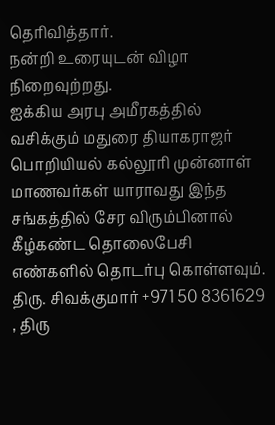தெரிவித்தார்.
நன்றி உரையுடன் விழா நிறைவுற்றது.
ஐக்கிய அரபு அமீரகத்தில் வசிக்கும் மதுரை தியாகராஜர் பொறியியல் கல்லூரி முன்னாள் மாணவர்கள் யாராவது இந்த சங்கத்தில் சேர விரும்பினால் கீழ்கண்ட தொலைபேசி எண்களில் தொடர்பு கொள்ளவும்.
திரு. சிவக்குமார் +971 50 8361629 , திரு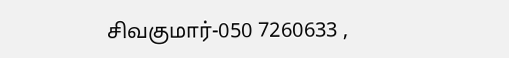சிவகுமார்-050 7260633 ,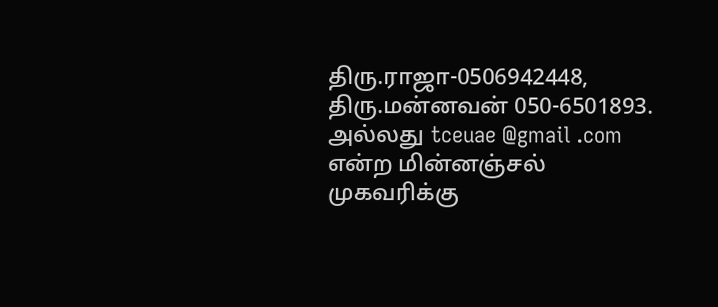திரு.ராஜா-0506942448, திரு.மன்னவன் 050-6501893. அல்லது tceuae @gmail .com என்ற மின்னஞ்சல் முகவரிக்கு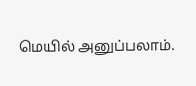மெயில் அனுப்பலாம்.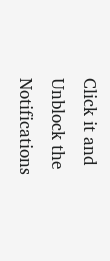Click it and Unblock the Notifications